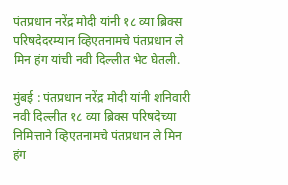पंतप्रधान नरेंद्र मोदी यांनी १८ व्या ब्रिक्स परिषदेदरम्यान व्हिएतनामचे पंतप्रधान ले मिन हंग यांची नवी दिल्लीत भेट घेतली.

मुंबई : पंतप्रधान नरेंद्र मोदी यांनी शनिवारी नवी दिल्लीत १८ व्या ब्रिक्स परिषदेच्या निमित्ताने व्हिएतनामचे पंतप्रधान ले मिन हंग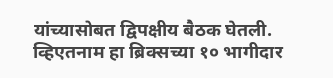यांच्यासोबत द्विपक्षीय बैठक घेतली. व्हिएतनाम हा ब्रिक्सच्या १० भागीदार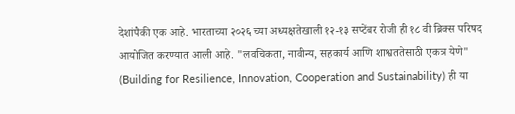देशांपैकी एक आहे. भारताच्या २०२६ च्या अध्यक्षतेखाली १२-१३ सप्टेंबर रोजी ही १८ वी ब्रिक्स परिषद आयोजित करण्यात आली आहे. "लवचिकता, नावीन्य, सहकार्य आणि शाश्वततेसाठी एकत्र येणे" (Building for Resilience, Innovation, Cooperation and Sustainability) ही या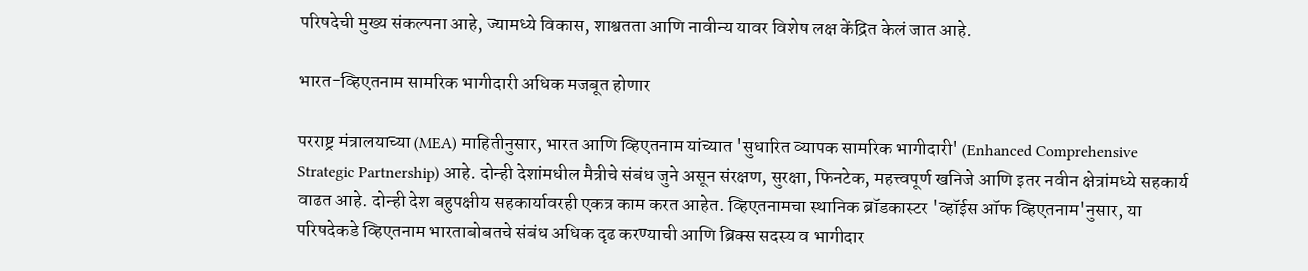परिषदेची मुख्य संकल्पना आहे, ज्यामध्ये विकास, शाश्वतता आणि नावीन्य यावर विशेष लक्ष केंद्रित केलं जात आहे.

भारत-व्हिएतनाम सामरिक भागीदारी अधिक मजबूत होणार

परराष्ट्र मंत्रालयाच्या (MEA) माहितीनुसार, भारत आणि व्हिएतनाम यांच्यात 'सुधारित व्यापक सामरिक भागीदारी' (Enhanced Comprehensive Strategic Partnership) आहे. दोन्ही देशांमधील मैत्रीचे संबंध जुने असून संरक्षण, सुरक्षा, फिनटेक, महत्त्वपूर्ण खनिजे आणि इतर नवीन क्षेत्रांमध्ये सहकार्य वाढत आहे. दोन्ही देश बहुपक्षीय सहकार्यावरही एकत्र काम करत आहेत. व्हिएतनामचा स्थानिक ब्रॉडकास्टर 'व्हॉईस ऑफ व्हिएतनाम'नुसार, या परिषदेकडे व्हिएतनाम भारताबोबतचे संबंध अधिक दृढ करण्याची आणि ब्रिक्स सदस्य व भागीदार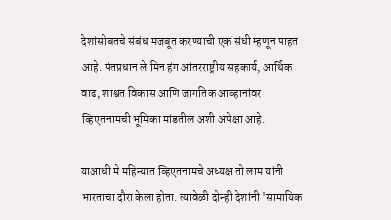देशांसोबतचे संबंध मजबूत करण्याची एक संधी म्हणून पाहत आहे. पंतप्रधान ले मिन हंग आंतरराष्ट्रीय सहकार्य, आर्थिक वाढ, शाश्वत विकास आणि जागतिक आव्हानांवर व्हिएतनामची भूमिका मांडतील अशी अपेक्षा आहे.

याआधी मे महिन्यात व्हिएतनामचे अध्यक्ष तो लाम यांनी भारताचा दौरा केला होता. त्यावेळी दोन्ही देशांनी 'सामायिक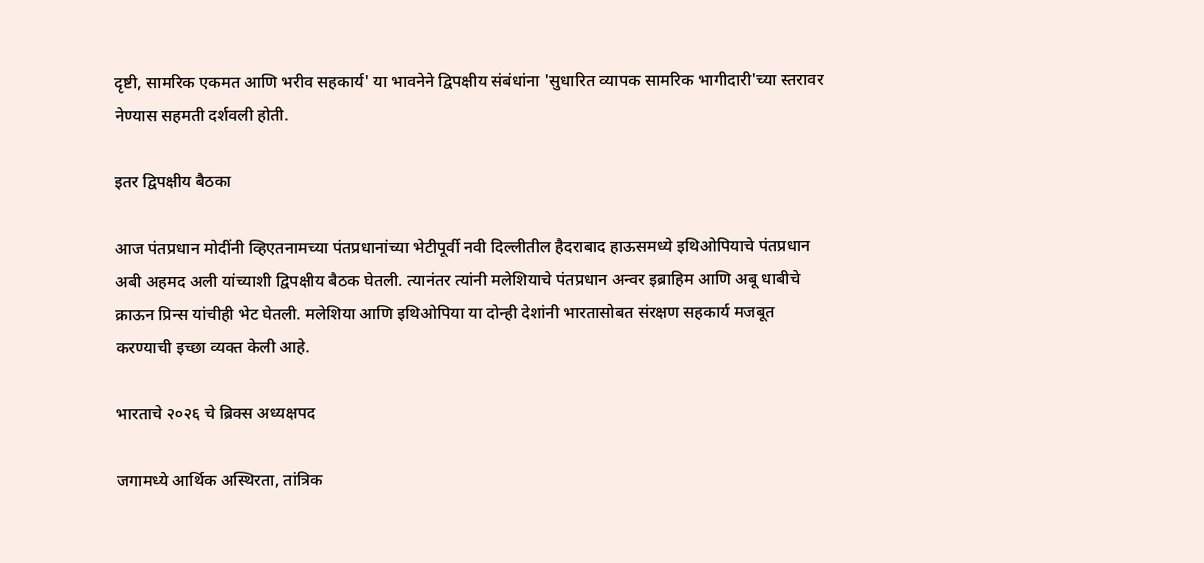दृष्टी, सामरिक एकमत आणि भरीव सहकार्य' या भावनेने द्विपक्षीय संबंधांना 'सुधारित व्यापक सामरिक भागीदारी'च्या स्तरावर नेण्यास सहमती दर्शवली होती.

इतर द्विपक्षीय बैठका

आज पंतप्रधान मोदींनी व्हिएतनामच्या पंतप्रधानांच्या भेटीपूर्वी नवी दिल्लीतील हैदराबाद हाऊसमध्ये इथिओपियाचे पंतप्रधान अबी अहमद अली यांच्याशी द्विपक्षीय बैठक घेतली. त्यानंतर त्यांनी मलेशियाचे पंतप्रधान अन्वर इब्राहिम आणि अबू धाबीचे क्राऊन प्रिन्स यांचीही भेट घेतली. मलेशिया आणि इथिओपिया या दोन्ही देशांनी भारतासोबत संरक्षण सहकार्य मजबूत करण्याची इच्छा व्यक्त केली आहे.

भारताचे २०२६ चे ब्रिक्स अध्यक्षपद

जगामध्ये आर्थिक अस्थिरता, तांत्रिक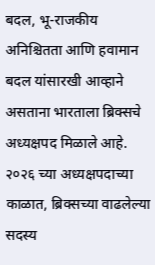बदल, भू-राजकीय अनिश्चितता आणि हवामान बदल यांसारखी आव्हाने असताना भारताला ब्रिक्सचे अध्यक्षपद मिळाले आहे. २०२६ च्या अध्यक्षपदाच्या काळात, ब्रिक्सच्या वाढलेल्या सदस्य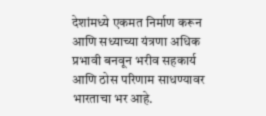देशांमध्ये एकमत निर्माण करून आणि सध्याच्या यंत्रणा अधिक प्रभावी बनवून भरीव सहकार्य आणि ठोस परिणाम साधण्यावर भारताचा भर आहे.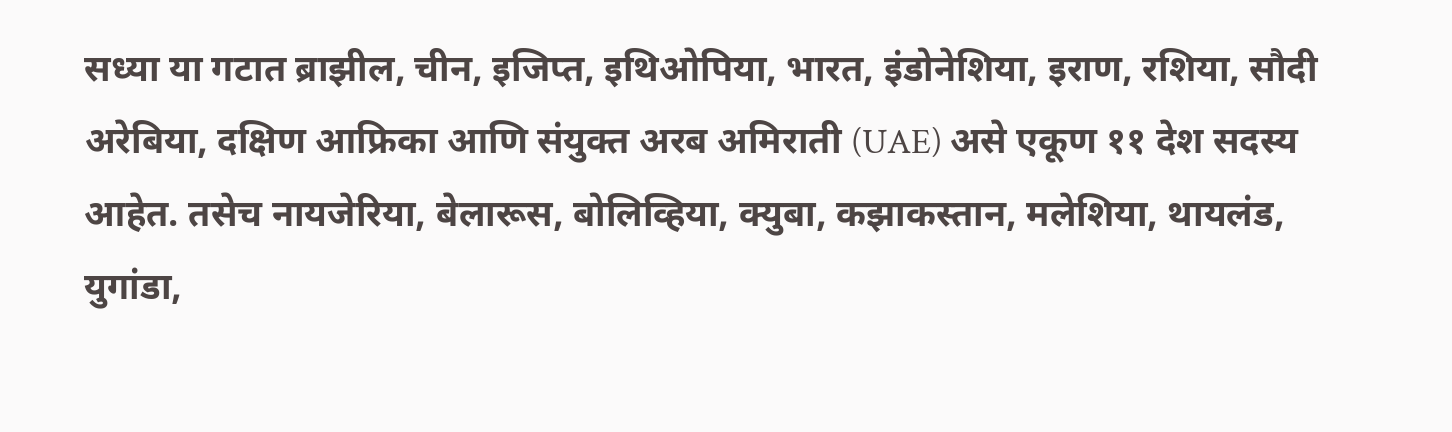सध्या या गटात ब्राझील, चीन, इजिप्त, इथिओपिया, भारत, इंडोनेशिया, इराण, रशिया, सौदी अरेबिया, दक्षिण आफ्रिका आणि संयुक्त अरब अमिराती (UAE) असे एकूण ११ देश सदस्य आहेत. तसेच नायजेरिया, बेलारूस, बोलिव्हिया, क्युबा, कझाकस्तान, मलेशिया, थायलंड, युगांडा,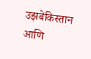उझबेकिस्तान आणि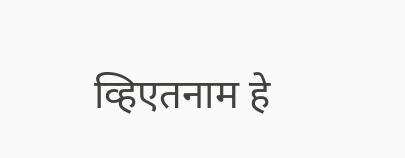व्हिएतनाम हे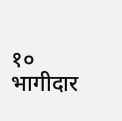१० भागीदार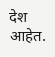देश आहेत.